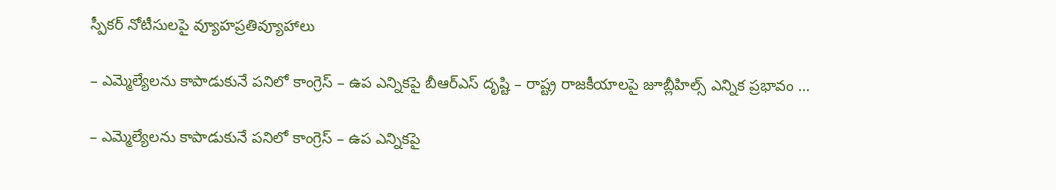స్పీకర్ నోటీసులపై వ్యూహప్రతివ్యూహాలు

– ఎమ్మెల్యేలను కాపాడుకునే పనిలో కాంగ్రెస్ – ఉప ఎన్నికపై బీఆర్ఎస్ దృష్టి – రాష్ట్ర రాజకీయాలపై జూబ్లీహిల్స్ ఎన్నిక ప్రభావం …

– ఎమ్మెల్యేలను కాపాడుకునే పనిలో కాంగ్రెస్ – ఉప ఎన్నికపై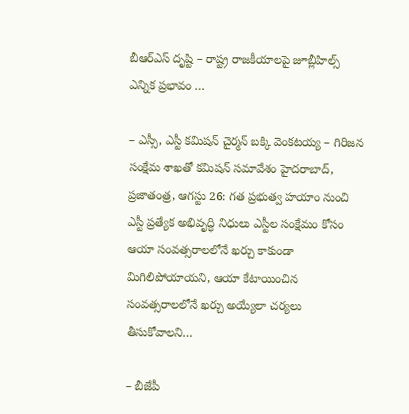బీఆర్ఎస్ దృష్టి – రాష్ట్ర రాజకీయాలపై జూబ్లీహిల్స్ ఎన్నిక ప్రభావం …

– ఎస్సీ, ఎస్టీ కమిషన్ చైర్మన్ బక్కి వెంకటయ్య – గిరిజన సంక్షేమ శాఖతో కమిషన్ సమావేశం హైదరాబాద్, ప్రజాతంత్ర, ఆగస్టు 26: గత ప్రభుత్వ హయాం నుంచి ఎస్టీ ప్రత్యేక అభివృద్ధి నిధులు ఎస్టీల సంక్షేమం కోసం ఆయా సంవత్సరాలలోనే ఖర్చు కాకుండా మిగిలిపోయాయని, ఆయా కేటాయించిన సంవత్సరాలలోనే ఖర్చు అయ్యేలా చర్యలు తీసుకోవాలని…

– బీజేపీ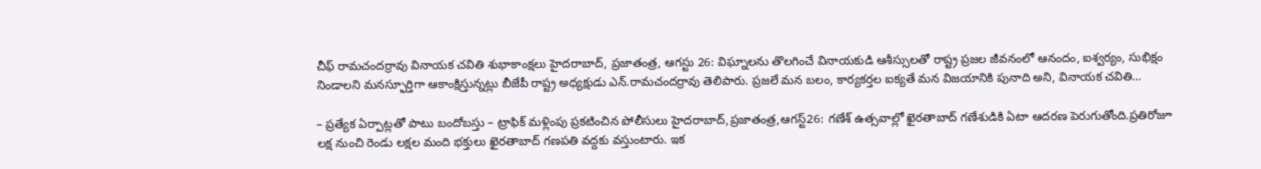చీఫ్ రామచందర్రావు వినాయక చవితి శుభాకాంక్షలు హైదరాబాద్, ప్రజాతంత్ర, ఆగస్టు 26: విఘ్నాలను తొలగించే వినాయకుడి ఆశీస్సులతో రాష్ట్ర ప్రజల జీవనంలో ఆనందం, ఐశ్వర్యం, సుభిక్షం నిండాలని మనస్ఫూర్తిగా ఆకాంక్షిస్తున్నట్లు బీజేపీ రాష్ట్ర అధ్యక్షుడు ఎన్.రామచందర్రావు తెలిపారు. ప్రజలే మన బలం, కార్యకర్తల ఐక్యతే మన విజయానికి పునాది అని, వినాయక చవితి…

– ప్రత్యేక ఏర్పాట్లతో పాటు బందోబస్తు – ట్రాఫిక్ మళ్లింపు ప్రకటించిన పోలీసులు హైదరాబాద్,ప్రజాతంత్ర,ఆగస్ట్26: గణేశ్ ఉత్సవాల్లో ఖైరతాబాద్ గణేశుడికి ఏటా ఆదరణ పెరుగుతోంది.ప్రతిరోజూ లక్ష నుంచి రెండు లక్షల మంది భక్తులు ఖైరతాబాద్ గణపతి వద్దకు వస్తుంటారు. ఇక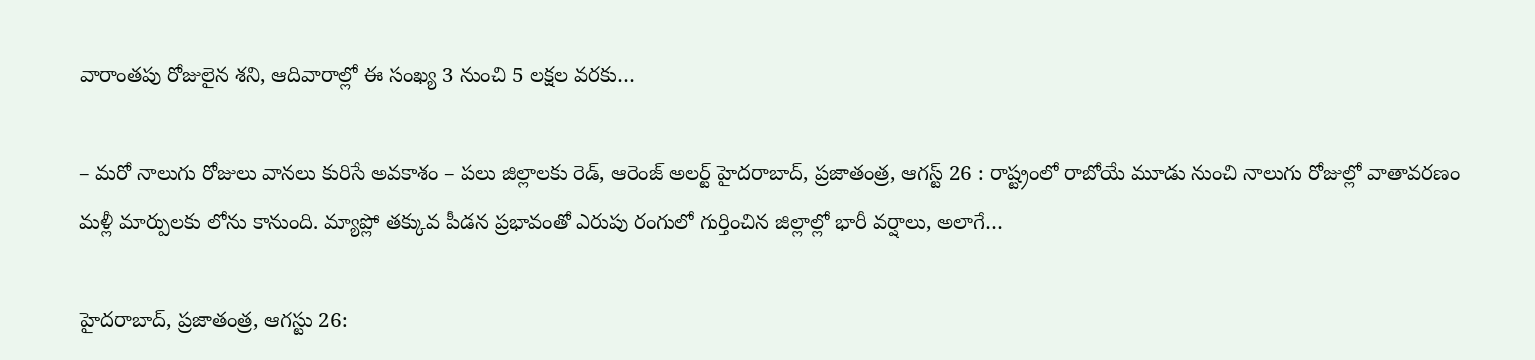వారాంతపు రోజులైన శని, ఆదివారాల్లో ఈ సంఖ్య 3 నుంచి 5 లక్షల వరకు…

– మరో నాలుగు రోజులు వానలు కురిసే అవకాశం – పలు జిల్లాలకు రెడ్, ఆరెంజ్ అలర్ట్ హైదరాబాద్, ప్రజాతంత్ర, ఆగస్ట్ 26 : రాష్ట్రంలో రాబోయే మూడు నుంచి నాలుగు రోజుల్లో వాతావరణం మళ్లీ మార్పులకు లోను కానుంది. మ్యాప్లో తక్కువ పీడన ప్రభావంతో ఎరుపు రంగులో గుర్తించిన జిల్లాల్లో భారీ వర్షాలు, అలాగే…

హైదరాబాద్, ప్రజాతంత్ర, ఆగస్టు 26: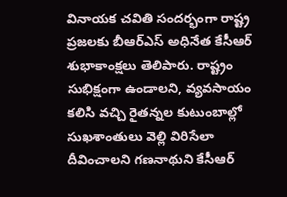వినాయక చవితి సందర్భంగా రాష్ట్ర ప్రజలకు బీఆర్ఎస్ అధినేత కేసీఆర్ శుభాకాంక్షలు తెలిపారు. రాష్ట్రం సుభిక్షంగా ఉండాలని, వ్యవసాయం కలిసి వచ్చి రైతన్నల కుటుంబాల్లో సుఖశాంతులు వెల్లి విరిసేలా దీవించాలని గణనాథుని కేసీఆర్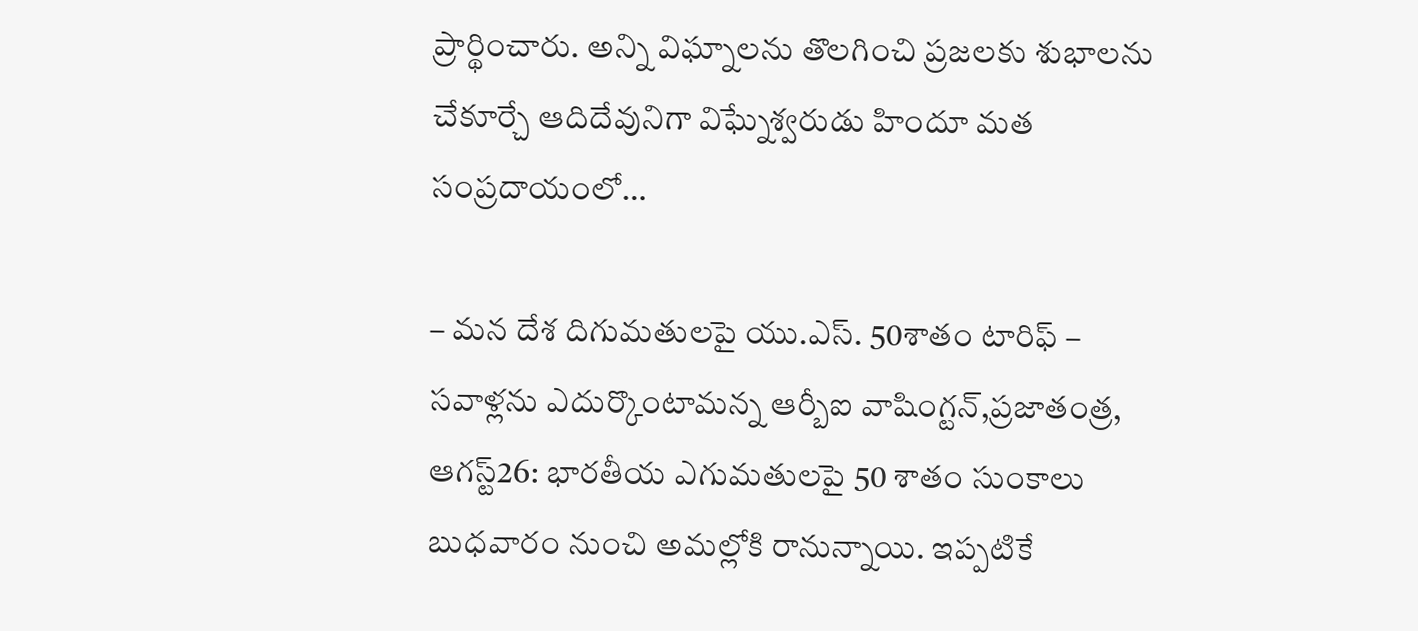ప్రార్థించారు. అన్ని విఘ్నాలను తొలగించి ప్రజలకు శుభాలను చేకూర్చే ఆదిదేవునిగా విఘ్నేశ్వరుడు హిందూ మత సంప్రదాయంలో…

– మన దేశ దిగుమతులపై యు.ఎస్. 50శాతం టారిఫ్ – సవాళ్లను ఎదుర్కొంటామన్న ఆర్బీఐ వాషింగ్టన్,ప్రజాతంత్ర, ఆగస్ట్26: భారతీయ ఎగుమతులపై 50 శాతం సుంకాలు బుధవారం నుంచి అమల్లోకి రానున్నాయి. ఇప్పటికే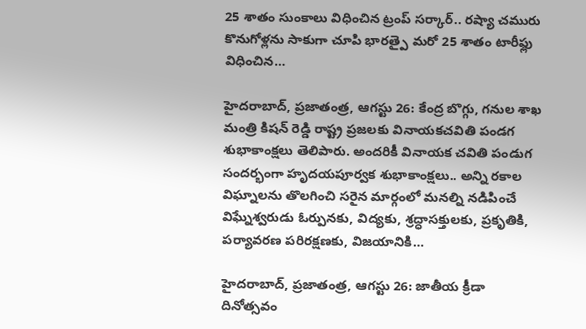25 శాతం సుంకాలు విధించిన ట్రంప్ సర్కార్.. రష్యా చమురు కొనుగోళ్లను సాకుగా చూపి భారత్పై మరో 25 శాతం టారీఫ్లు విధించిన…

హైదరాబాద్, ప్రజాతంత్ర, ఆగస్టు 26: కేంద్ర బొగ్గు, గనుల శాఖ మంత్రి కిషన్ రెడ్డి రాష్ట్ర ప్రజలకు వినాయకచవితి పండగ శుభాకాంక్షలు తెలిపారు. అందరికీ వినాయక చవితి పండుగ సందర్భంగా హృదయపూర్వక శుభాకాంక్షలు.. అన్ని రకాల విఘ్నాలను తొలగించి సరైన మార్గంలో మనల్ని నడిపించే విఘ్నేశ్వరుడు ఓర్పునకు, విద్యకు, శ్రద్ధాసక్తులకు, ప్రకృతికి, పర్యావరణ పరిరక్షణకు, విజయానికి…

హైదరాబాద్, ప్రజాతంత్ర, ఆగస్టు 26: జాతీయ క్రీడా దినోత్సవం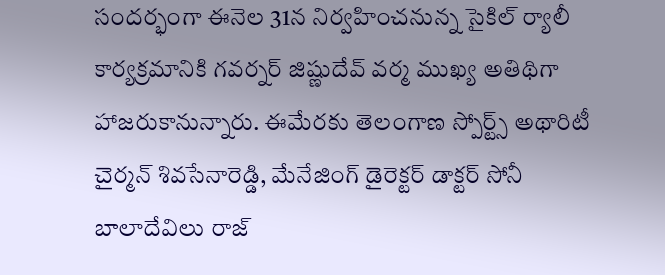సందర్భంగా ఈనెల 31న నిర్వహించనున్న సైకిల్ ర్యాలీ కార్యక్రమానికి గవర్నర్ జిష్ణుదేవ్ వర్మ ముఖ్య అతిథిగా హాజరుకానున్నారు. ఈమేరకు తెలంగాణ స్పోర్ట్స్ అథారిటీ చైర్మన్ శివసేనారెడ్డి, మేనేజింగ్ డైరెక్టర్ డాక్టర్ సోనీ బాలాదేవిలు రాజ్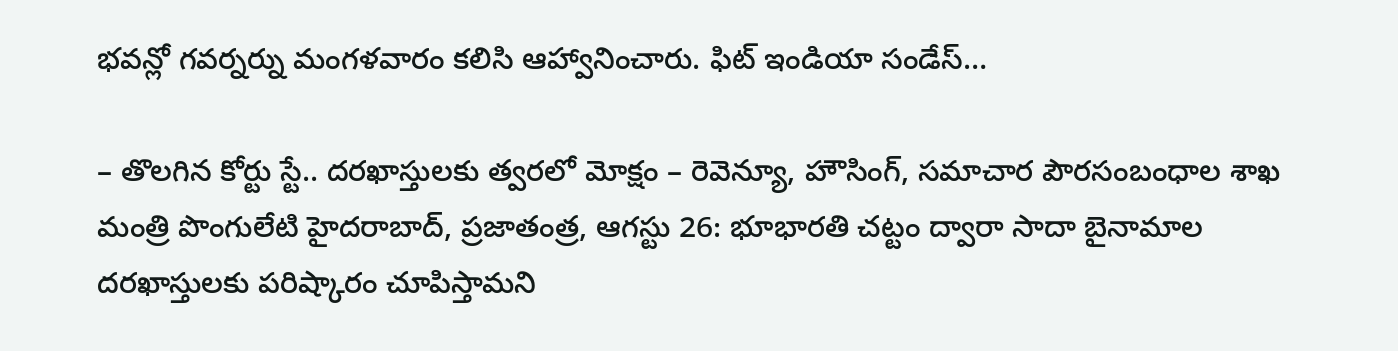భవన్లో గవర్నర్ను మంగళవారం కలిసి ఆహ్వానించారు. ఫిట్ ఇండియా సండేస్…

– తొలగిన కోర్టు స్టే.. దరఖాస్తులకు త్వరలో మోక్షం – రెవెన్యూ, హౌసింగ్, సమాచార పౌరసంబంధాల శాఖ మంత్రి పొంగులేటి హైదరాబాద్, ప్రజాతంత్ర, ఆగస్టు 26: భూభారతి చట్టం ద్వారా సాదా బైనామాల దరఖాస్తులకు పరిష్కారం చూపిస్తామని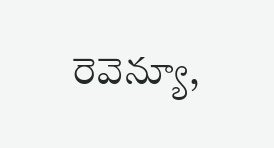రెవెన్యూ,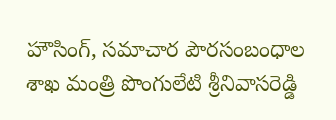హౌసింగ్, సమాచార పౌరసంబంధాల శాఖ మంత్రి పొంగులేటి శ్రీనివాసరెడ్డి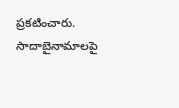ప్రకటించారు. సాదాబైనామాలపై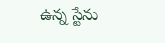ఉన్న స్టేను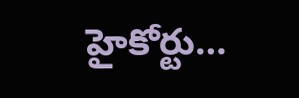హైకోర్టు…